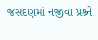જસદણમાં નજીવા પ્રશ્ર્ને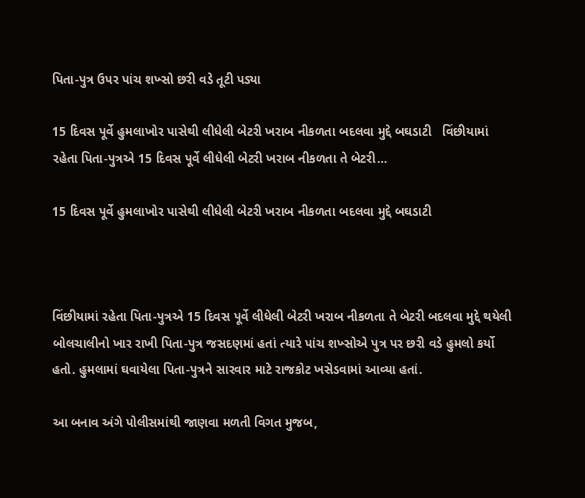પિતા-પુત્ર ઉપર પાંચ શખ્સો છરી વડે તૂટી પડ્યા

15 દિવસ પૂર્વે હુમલાખોર પાસેથી લીધેલી બેટરી ખરાબ નીકળતા બદલવા મુદ્દે બઘડાટી   વિંછીયામાં રહેતા પિતા-પુત્રએ 15 દિવસ પૂર્વે લીધેલી બેટરી ખરાબ નીકળતા તે બેટરી…

15 દિવસ પૂર્વે હુમલાખોર પાસેથી લીધેલી બેટરી ખરાબ નીકળતા બદલવા મુદ્દે બઘડાટી



વિંછીયામાં રહેતા પિતા-પુત્રએ 15 દિવસ પૂર્વે લીધેલી બેટરી ખરાબ નીકળતા તે બેટરી બદલવા મુદ્દે થયેલી બોલચાલીનો ખાર રાખી પિતા-પુત્ર જસદણમાં હતાં ત્યારે પાંચ શખ્સોએ પુત્ર પર છરી વડે હુમલો કર્યો હતો. હુમલામાં ઘવાયેલા પિતા-પુત્રને સારવાર માટે રાજકોટ ખસેડવામાં આવ્યા હતાં.

આ બનાવ અંગે પોલીસમાંથી જાણવા મળતી વિગત મુજબ,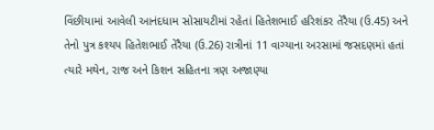વિંછીયામાં આવેલી આનંદધામ સોસાયટીમાં રહેતાં હિતેશભાઈ હરિશંકર તેરૈયા (ઉ.45) અને તેનો પુત્ર કશ્યપ હિતેશભાઈ તેરૈયા (ઉ.26) રાત્રીનાં 11 વાગ્યાના અરસામાં જસદણમાં હતાં ત્યારે મથેન, રાજ અને કિશન સહિતના ત્રણ અજાણ્યા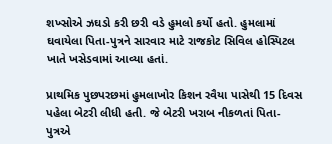શખ્સોએ ઝઘડો કરી છરી વડે હુમલો કર્યો હતો. હુમલામાં ઘવાયેલા પિતા-પુત્રને સારવાર માટે રાજકોટ સિવિલ હોસ્પિટલ ખાતે ખસેડવામાં આવ્યા હતાં.

પ્રાથમિક પુછપરછમાં હુમલાખોર કિશન રવૈયા પાસેથી 15 દિવસ પહેલા બેટરી લીધી હતી. જે બેટરી ખરાબ નીકળતાં પિતા-પુત્રએ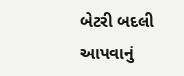બેટરી બદલી આપવાનું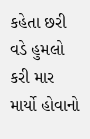કહેતા છરી વડે હુમલો કરી માર માર્યો હોવાનો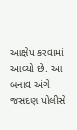આક્ષેપ કરવામાં આવ્યો છે. આ બનાવ અંગે જસદણ પોલીસે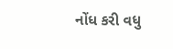નોંધ કરી વધુ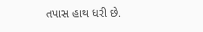તપાસ હાથ ધરી છે.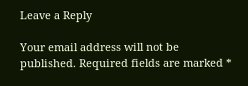Leave a Reply

Your email address will not be published. Required fields are marked *